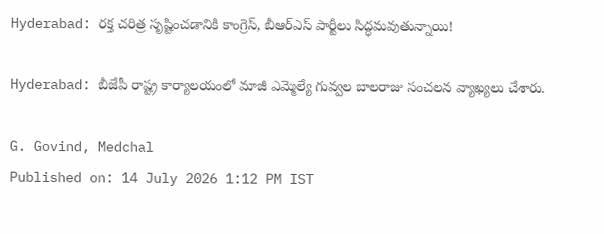Hyderabad: రక్త చరిత్ర సృష్టించడానికి కాంగ్రెస్, బీఆర్ఎస్ పార్టీలు సిద్ధమవుతున్నాయి!

Hyderabad: బీజేపీ రాష్ట్ర కార్యాలయంలో మాజీ ఎమ్మెల్యే గువ్వల బాలరాజు సంచలన వ్యాఖ్యలు చేశారు.

G. Govind, Medchal
Published on: 14 July 2026 1:12 PM IST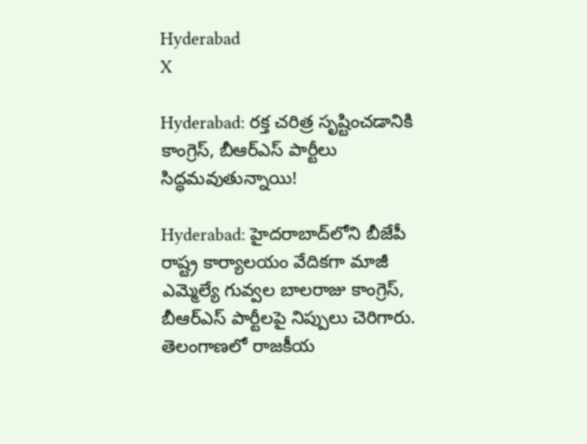Hyderabad
X

Hyderabad: రక్త చరిత్ర సృష్టించడానికి కాంగ్రెస్, బీఆర్ఎస్ పార్టీలు సిద్ధమవుతున్నాయి!

Hyderabad: హైదరాబాద్‌లోని బీజేపీ రాష్ట్ర కార్యాలయం వేదికగా మాజీ ఎమ్మెల్యే గువ్వల బాలరాజు కాంగ్రెస్, బీఆర్ఎస్ పార్టీలపై నిప్పులు చెరిగారు. తెలంగాణలో రాజకీయ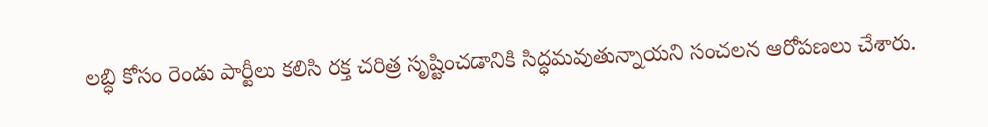లబ్ధి కోసం రెండు పార్టీలు కలిసి రక్త చరిత్ర సృష్టించడానికి సిద్ధమవుతున్నాయని సంచలన ఆరోపణలు చేశారు.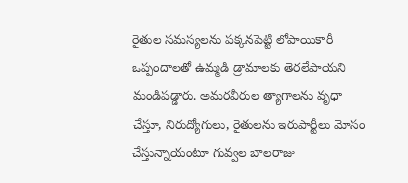రైతుల సమస్యలను పక్కనపెట్టి లోపాయికారీ ఒప్పందాలతో ఉమ్మడి డ్రామాలకు తెరలేపాయని మండిపడ్డారు. అమరవీరుల త్యాగాలను వృధా చేస్తూ, నిరుద్యోగులు, రైతులను ఇరుపార్టీలు మోసం చేస్తున్నాయంటూ గువ్వల బాలరాజు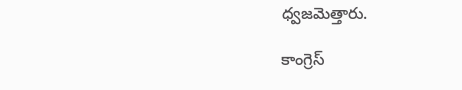ధ్వజమెత్తారు.

కాంగ్రెస్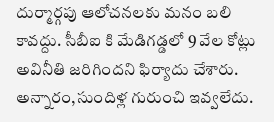దుర్మార్గపు ఆలోచనలకు మనం బలి కావద్దు. సీబీఐ కి మేడిగడ్డలో 9 వేల కోట్లు అవినీతి జరిగిందని ఫిర్యాదు చేశారు. అన్నారం,సుందిళ్ల గురుంచి ఇవ్వలేదు.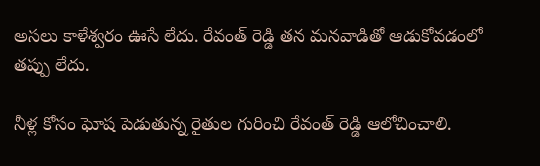అసలు కాళేశ్వరం ఊసే లేదు. రేవంత్ రెడ్డి తన మనవాడితో ఆడుకోవడంలో తప్పు లేదు.

నీళ్ల కోసం ఘోష పెడుతున్న రైతుల గురించి రేవంత్ రెడ్డి ఆలోచించాలి.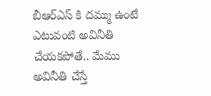బీఆర్ఎస్ కి దమ్ము ఉంటే ఎటువంటి అవినీతి చేయకపోతే.. మేము అవినీతి చేస్తే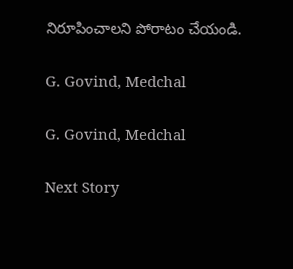నిరూపించాలని పోరాటం చేయండి.

G. Govind, Medchal

G. Govind, Medchal

Next Story